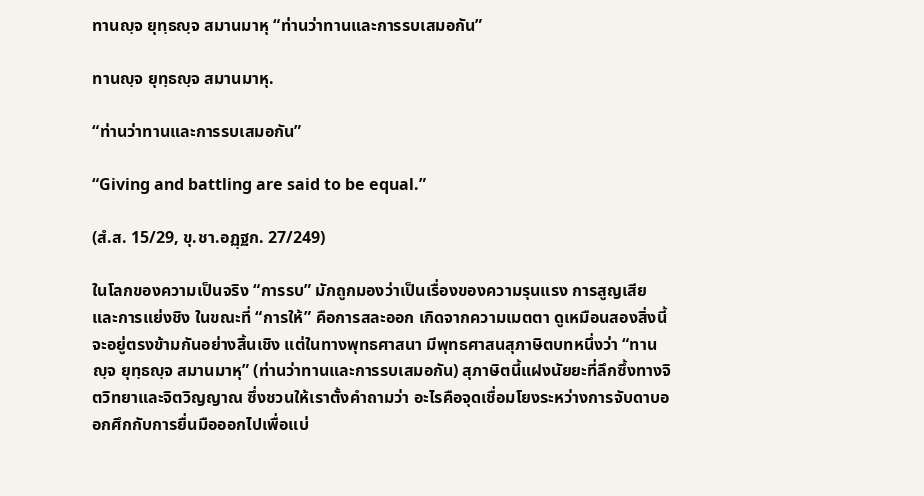ทานญฺจ ยุทฺธญฺจ สมานมาหุ “ท่านว่าทานและการรบเสมอกัน”

ทานญฺจ ยุทฺธญฺจ สมานมาหุ.

“ท่านว่าทานและการรบเสมอกัน”

“Giving and battling are said to be equal.”

(สํ.ส. 15/29, ขุ.ชา.อฏฺฐก. 27/249)

ในโลกของความเป็นจริง “การรบ” มักถูกมองว่าเป็นเรื่องของความรุนแรง การสูญเสีย และการแย่งชิง ในขณะที่ “การให้” คือการสละออก เกิดจากความเมตตา ดูเหมือนสองสิ่งนี้จะอยู่ตรงข้ามกันอย่างสิ้นเชิง แต่ในทางพุทธศาสนา มีพุทธศาสนสุภาษิตบทหนึ่งว่า “ทานญฺจ ยุทฺธญฺจ สมานมาหุ” (ท่านว่าทานและการรบเสมอกัน) สุภาษิตนี้แฝงนัยยะที่ลึกซึ้งทางจิตวิทยาและจิตวิญญาณ ซึ่งชวนให้เราตั้งคำถามว่า อะไรคือจุดเชื่อมโยงระหว่างการจับดาบออกศึกกับการยื่นมือออกไปเพื่อแบ่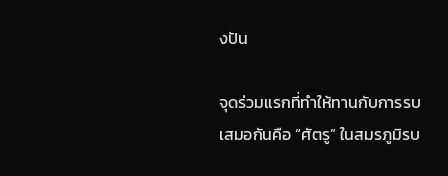งปัน

จุดร่วมแรกที่ทำให้ทานกับการรบเสมอกันคือ “ศัตรู” ในสมรภูมิรบ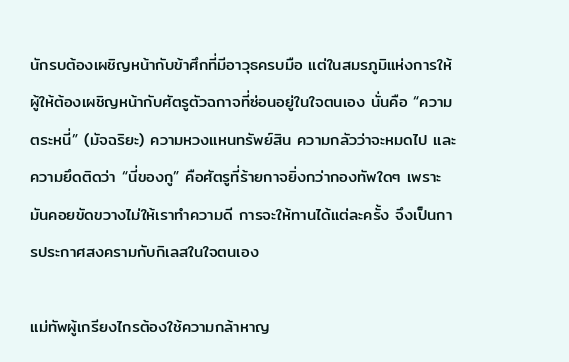นักรบต้องเผชิญหน้ากับข้าศึกที่มีอาวุธครบมือ แต่ในสมรภูมิแห่งการให้ ผู้ให้ต้องเผชิญหน้ากับศัตรูตัวฉกาจที่ซ่อนอยู่ในใจตนเอง นั่นคือ “ความตระหนี่” (มัจฉริยะ) ความหวงแหนทรัพย์สิน ความกลัวว่าจะหมดไป และความยึดติดว่า “นี่ของกู” คือศัตรูที่ร้ายกาจยิ่งกว่ากองทัพใดๆ เพราะมันคอยขัดขวางไม่ให้เราทำความดี การจะให้ทานได้แต่ละครั้ง จึงเป็นการประกาศสงครามกับกิเลสในใจตนเอง

แม่ทัพผู้เกรียงไกรต้องใช้ความกล้าหาญ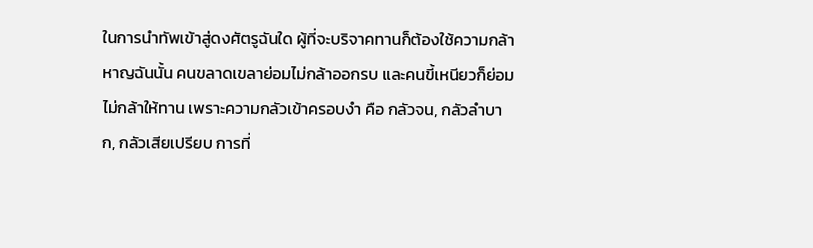ในการนำทัพเข้าสู่ดงศัตรูฉันใด ผู้ที่จะบริจาคทานก็ต้องใช้ความกล้าหาญฉันนั้น คนขลาดเขลาย่อมไม่กล้าออกรบ และคนขี้เหนียวก็ย่อมไม่กล้าให้ทาน เพราะความกลัวเข้าครอบงำ คือ กลัวจน, กลัวลำบาก, กลัวเสียเปรียบ การที่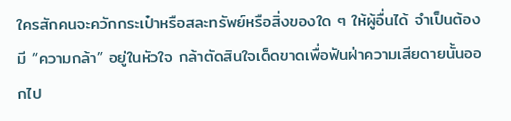ใครสักคนจะควักกระเป๋าหรือสละทรัพย์หรือสิ่งของใด ๆ ให้ผู้อื่นได้ จำเป็นต้องมี “ความกล้า” อยู่ในหัวใจ กล้าตัดสินใจเด็ดขาดเพื่อฟันฝ่าความเสียดายนั้นออกไป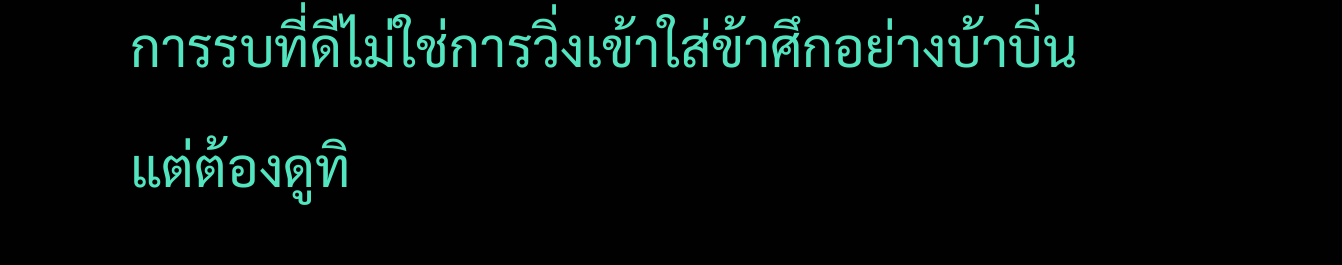การรบที่ดีไม่ใช่การวิ่งเข้าใส่ข้าศึกอย่างบ้าบิ่น แต่ต้องดูทิ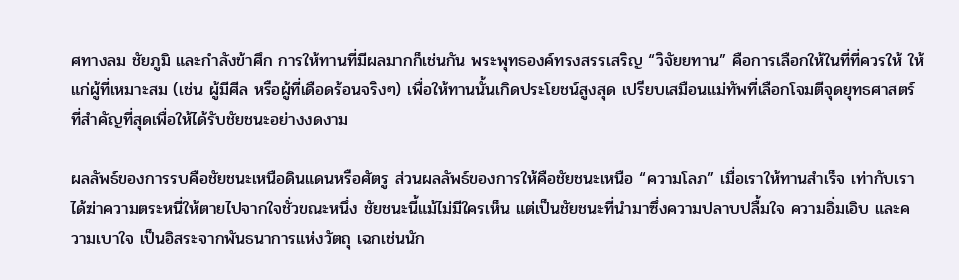ศทางลม ชัยภูมิ และกำลังข้าศึก การให้ทานที่มีผลมากก็เช่นกัน พระพุทธองค์ทรงสรรเสริญ “วิจัยยทาน” คือการเลือกให้ในที่ที่ควรให้ ให้แก่ผู้ที่เหมาะสม (เช่น ผู้มีศีล หรือผู้ที่เดือดร้อนจริงๆ) เพื่อให้ทานนั้นเกิดประโยชน์สูงสุด เปรียบเสมือนแม่ทัพที่เลือกโจมตีจุดยุทธศาสตร์ที่สำคัญที่สุดเพื่อให้ได้รับชัยชนะอย่างงดงาม

ผลลัพธ์ของการรบคือชัยชนะเหนือดินแดนหรือศัตรู ส่วนผลลัพธ์ของการให้คือชัยชนะเหนือ “ความโลภ” เมื่อเราให้ทานสำเร็จ เท่ากับเราได้ฆ่าความตระหนี่ให้ตายไปจากใจชั่วขณะหนึ่ง ชัยชนะนี้แม้ไม่มีใครเห็น แต่เป็นชัยชนะที่นำมาซึ่งความปลาบปลื้มใจ ความอิ่มเอิบ และความเบาใจ เป็นอิสระจากพันธนาการแห่งวัตถุ เฉกเช่นนัก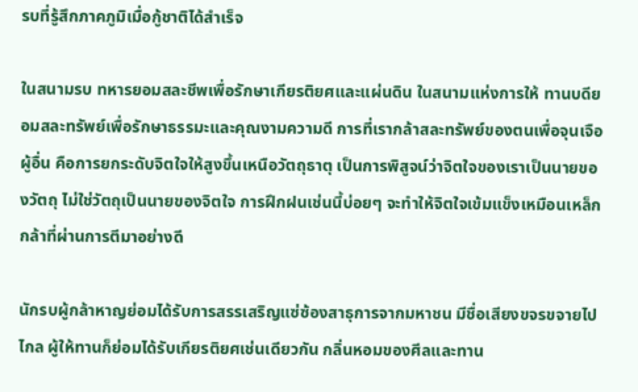รบที่รู้สึกภาคภูมิเมื่อกู้ชาติได้สำเร็จ

ในสนามรบ ทหารยอมสละชีพเพื่อรักษาเกียรติยศและแผ่นดิน ในสนามแห่งการให้ ทานบดียอมสละทรัพย์เพื่อรักษาธรรมะและคุณงามความดี การที่เรากล้าสละทรัพย์ของตนเพื่อจุนเจือผู้อื่น คือการยกระดับจิตใจให้สูงขึ้นเหนือวัตถุธาตุ เป็นการพิสูจน์ว่าจิตใจของเราเป็นนายของวัตถุ ไม่ใช่วัตถุเป็นนายของจิตใจ การฝึกฝนเช่นนี้บ่อยๆ จะทำให้จิตใจเข้มแข็งเหมือนเหล็กกล้าที่ผ่านการตีมาอย่างดี

นักรบผู้กล้าหาญย่อมได้รับการสรรเสริญแซ่ซ้องสาธุการจากมหาชน มีชื่อเสียงขจรขจายไปไกล ผู้ให้ทานก็ย่อมได้รับเกียรติยศเช่นเดียวกัน กลิ่นหอมของศีลและทาน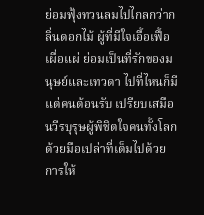ย่อมฟุ้งทวนลมไปไกลกว่ากลิ่นดอกไม้ ผู้ที่มีใจเอื้อเฟื้อเผื่อแผ่ ย่อมเป็นที่รักของมนุษย์และเทวดา ไปที่ไหนก็มีแต่คนต้อนรับ เปรียบเสมือนวีรบุรุษผู้พิชิตใจคนทั้งโลกด้วยมือเปล่าที่เต็มไปด้วยการให้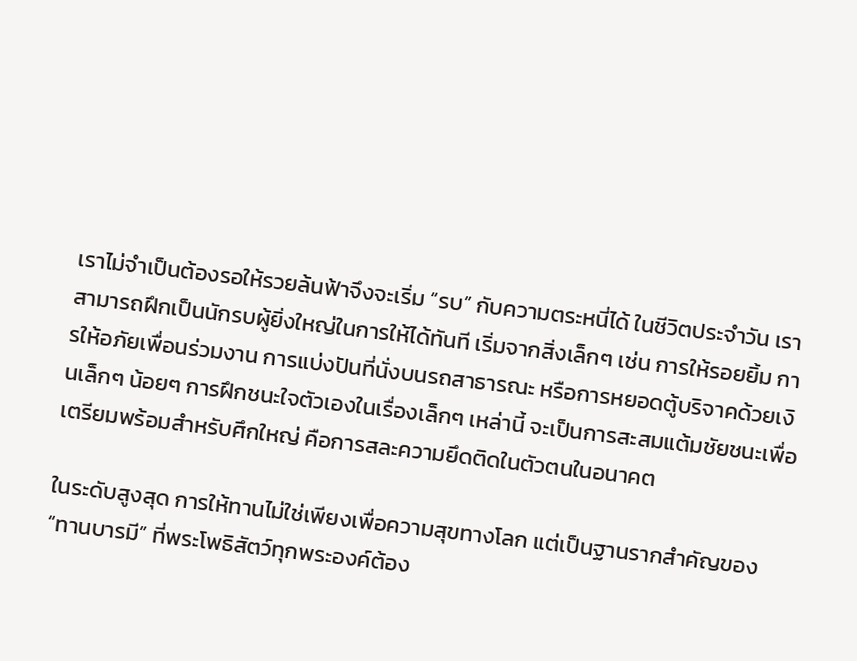เราไม่จำเป็นต้องรอให้รวยล้นฟ้าจึงจะเริ่ม “รบ” กับความตระหนี่ได้ ในชีวิตประจำวัน เราสามารถฝึกเป็นนักรบผู้ยิ่งใหญ่ในการให้ได้ทันที เริ่มจากสิ่งเล็กๆ เช่น การให้รอยยิ้ม การให้อภัยเพื่อนร่วมงาน การแบ่งปันที่นั่งบนรถสาธารณะ หรือการหยอดตู้บริจาคด้วยเงินเล็กๆ น้อยๆ การฝึกชนะใจตัวเองในเรื่องเล็กๆ เหล่านี้ จะเป็นการสะสมแต้มชัยชนะเพื่อเตรียมพร้อมสำหรับศึกใหญ่ คือการสละความยึดติดในตัวตนในอนาคต

ในระดับสูงสุด การให้ทานไม่ใช่เพียงเพื่อความสุขทางโลก แต่เป็นฐานรากสำคัญของ “ทานบารมี” ที่พระโพธิสัตว์ทุกพระองค์ต้อง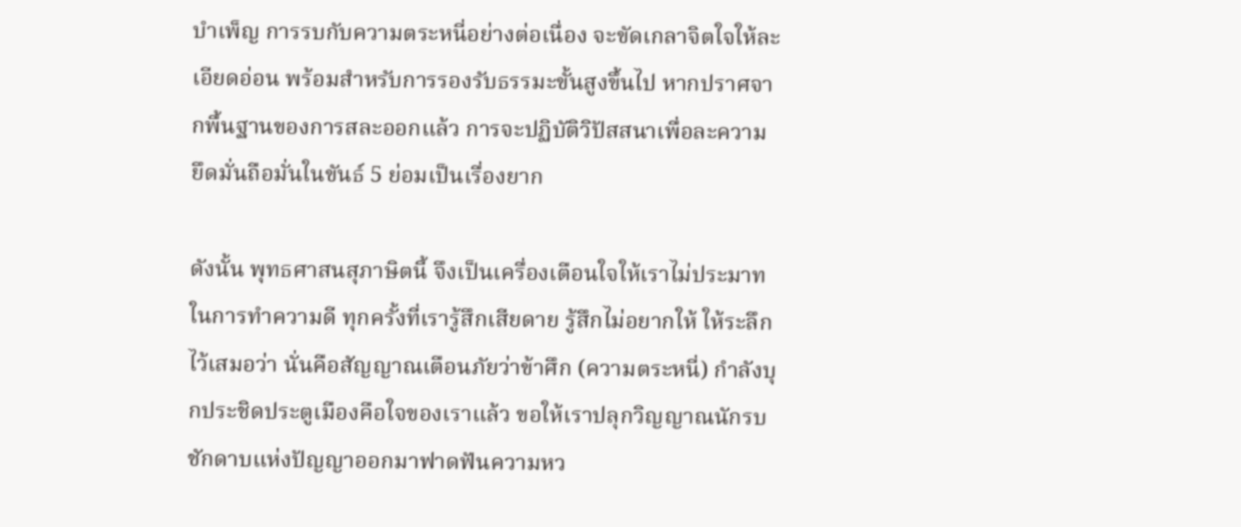บำเพ็ญ การรบกับความตระหนี่อย่างต่อเนื่อง จะขัดเกลาจิตใจให้ละเอียดอ่อน พร้อมสำหรับการรองรับธรรมะขั้นสูงขึ้นไป หากปราศจากพื้นฐานของการสละออกแล้ว การจะปฏิบัติวิปัสสนาเพื่อละความยึดมั่นถือมั่นในขันธ์ 5 ย่อมเป็นเรื่องยาก

ดังนั้น พุทธศาสนสุภาษิตนี้ จึงเป็นเครื่องเตือนใจให้เราไม่ประมาทในการทำความดี ทุกครั้งที่เรารู้สึกเสียดาย รู้สึกไม่อยากให้ ให้ระลึกไว้เสมอว่า นั่นคือสัญญาณเตือนภัยว่าข้าศึก (ความตระหนี่) กำลังบุกประชิดประตูเมืองคือใจของเราแล้ว ขอให้เราปลุกวิญญาณนักรบ ชักดาบแห่งปัญญาออกมาฟาดฟันความหว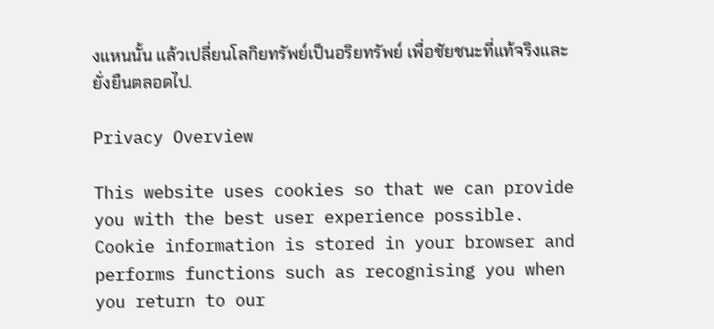งแหนนั้น แล้วเปลี่ยนโลกิยทรัพย์เป็นอริยทรัพย์ เพื่อชัยชนะที่แท้จริงและยั่งยืนตลอดไป.

Privacy Overview

This website uses cookies so that we can provide you with the best user experience possible. Cookie information is stored in your browser and performs functions such as recognising you when you return to our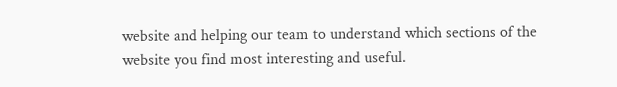website and helping our team to understand which sections of the website you find most interesting and useful.